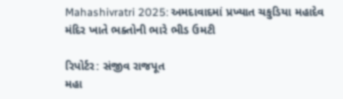Mahashivratri 2025: અમદાવાદમાં પ્રખ્યાત ચકુડિયા મહાદેવ મંદિર ખાતે ભક્તોની ભારે ભીડ ઉમટી

રિપોર્ટર: સંજીવ રાજપૂત
મહા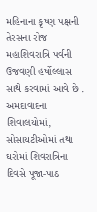મહિનાના કૃષ્ણ પક્ષની તેરસના રોજ મહાશિવરાત્રિ પર્વની ઉજવણી હર્ષોલ્લાસ સાથે કરવામાં આવે છે . અમદાવાદના શિવાલયોમાં, સોસાયટીઓમાં તથા ઘરોમાં શિવરાત્રિના દિવસે પૂજા-પાઠ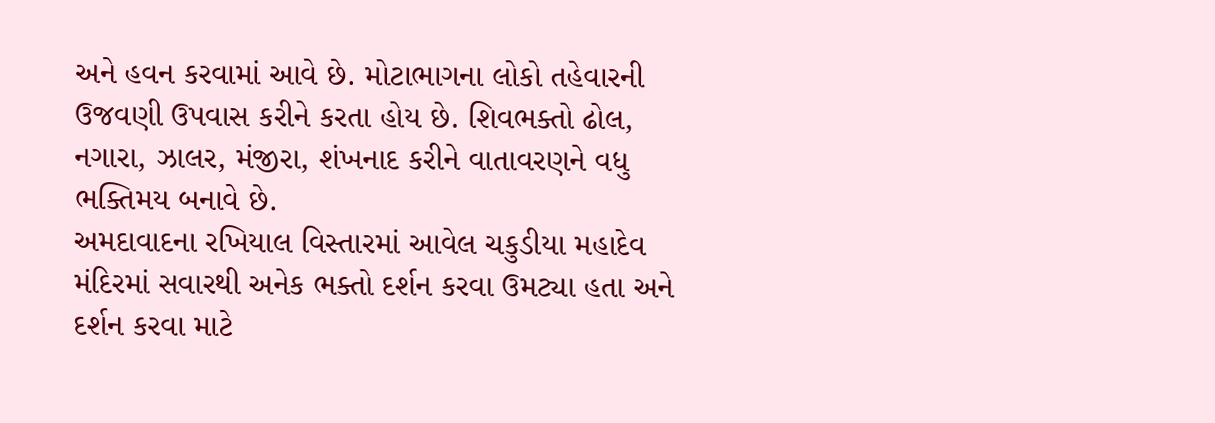અને હવન કરવામાં આવે છે. મોટાભાગના લોકો તહેવારની ઉજવણી ઉપવાસ કરીને કરતા હોય છે. શિવભક્તો ઢોલ, નગારા, ઝાલર, મંજીરા, શંખનાદ કરીને વાતાવરણને વધુ ભક્તિમય બનાવે છે.
અમદાવાદના રખિયાલ વિસ્તારમાં આવેલ ચકુડીયા મહાદેવ મંદિરમાં સવારથી અનેક ભક્તો દર્શન કરવા ઉમટ્યા હતા અને દર્શન કરવા માટે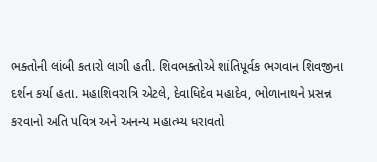ભક્તોની લાંબી કતારો લાગી હતી. શિવભક્તોએ શાંતિપૂર્વક ભગવાન શિવજીના દર્શન કર્યા હતા. મહાશિવરાત્રિ એટલે, દેવાધિદેવ મહાદેવ, ભોળાનાથને પ્રસન્ન કરવાનો અતિ પવિત્ર અને અનન્ય મહાત્મ્ય ધરાવતો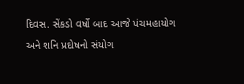દિવસ. સેંકડો વર્ષો બાદ આજે પંચમહાયોગ અને શનિ પ્રદોષનો સંયોગ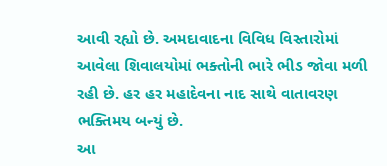આવી રહ્યો છે. અમદાવાદના વિવિધ વિસ્તારોમાં આવેલા શિવાલયોમાં ભક્તોની ભારે ભીડ જોવા મળી રહી છે. હર હર મહાદેવના નાદ સાથે વાતાવરણ ભક્તિમય બન્યું છે.
આ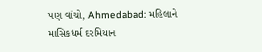પણ વાંચો, Ahmedabad: મહિલાને માસિકધર્મ દરમિયાન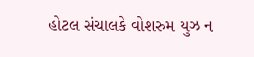હોટલ સંચાલકે વોશરુમ યુઝ ન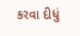કરવા દીધું